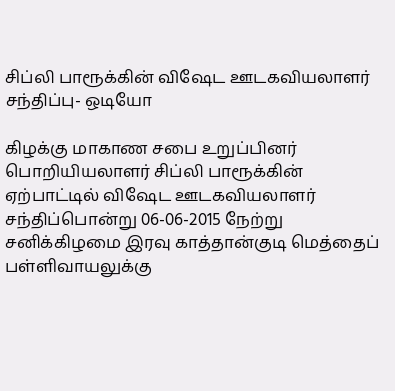சிப்லி பாரூக்கின் விஷேட ஊடகவியலாளர் சந்திப்பு- ஒடியோ

கிழக்கு மாகாண சபை உறுப்பினர் பொறியியலாளர் சிப்லி பாரூக்கின் ஏற்பாட்டில் விஷேட ஊடகவியலாளர் சந்திப்பொன்று 06-06-2015 நேற்று சனிக்கிழமை இரவு காத்தான்குடி மெத்தைப் பள்ளிவாயலுக்கு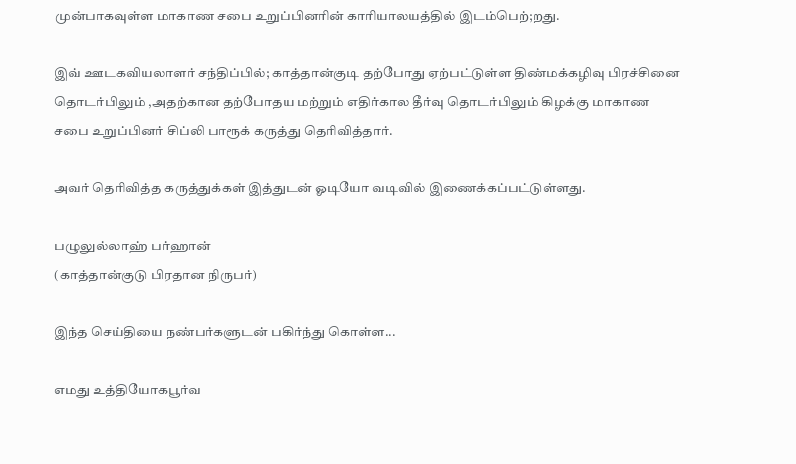முன்பாகவுள்ள மாகாண சபை உறுப்பினரின் காரியாலயத்தில் இடம்பெற்;றது.

இவ் ஊடகவியலாளர் சந்திப்பில்; காத்தான்குடி தற்போது ஏற்பட்டுள்ள திண்மக்கழிவு பிரச்சினை தொடர்பிலும் ,அதற்கான தற்போதய மற்றும் எதிர்கால தீர்வு தொடர்பிலும் கிழக்கு மாகாண சபை உறுப்பினர் சிப்லி பாரூக் கருத்து தெரிவித்தார்.

அவர் தெரிவித்த கருத்துக்கள் இத்துடன் ஓடியோ வடிவில் இணைக்கப்பட்டுள்ளது.

பழுலுல்லாஹ் பர்ஹான்
(காத்தான்குடு பிரதான நிருபர்)

இந்த செய்தியை நண்பர்களுடன் பகிர்ந்து கொள்ள...

எமது உத்தியோகபூர்வ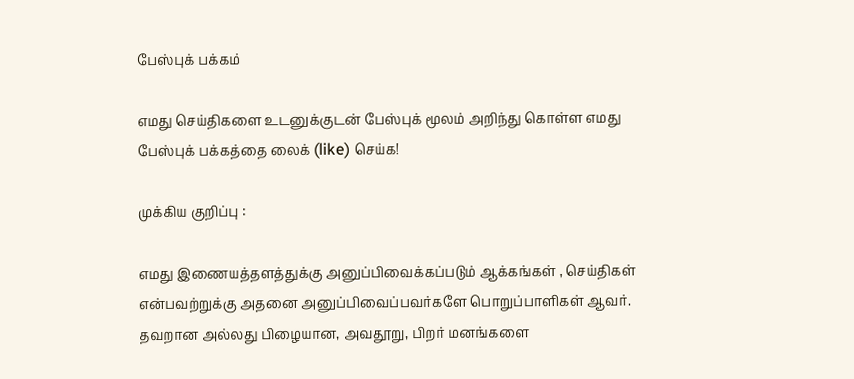பேஸ்புக் பக்கம்

எமது செய்திகளை உடனுக்குடன் பேஸ்புக் மூலம் அறிந்து கொள்ள எமது பேஸ்புக் பக்கத்தை லைக் (like) செய்க!

முக்கிய குறிப்பு :

எமது இணையத்தளத்துக்கு அனுப்பிவைக்கப்படும் ஆக்கங்கள் , செய்திகள் என்பவற்றுக்கு அதனை அனுப்பிவைப்பவர்களே பொறுப்பாளிகள் ஆவர். தவறான அல்லது பிழையான, அவதூறு, பிறர் மனங்களை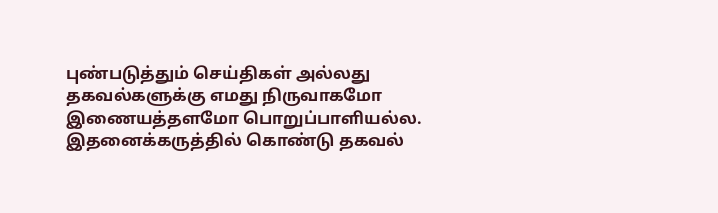புண்படுத்தும் செய்திகள் அல்லது தகவல்களுக்கு எமது நிருவாகமோ இணையத்தளமோ பொறுப்பாளியல்ல. இதனைக்கருத்தில் கொண்டு தகவல்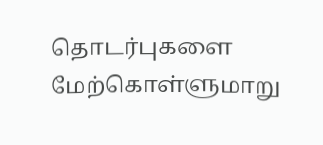தொடர்புகளை மேற்கொள்ளுமாறு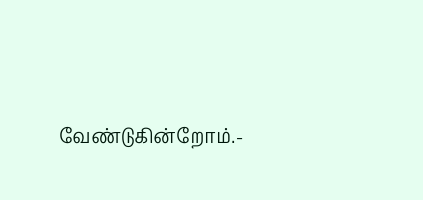வேண்டுகின்றோம்.-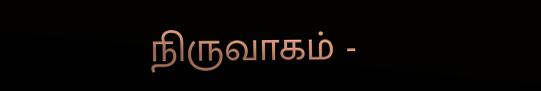நிருவாகம் -